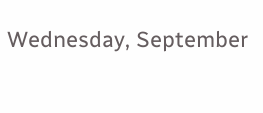Wednesday, September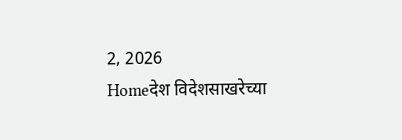2, 2026
Homeदेश विदेशसाखरेच्या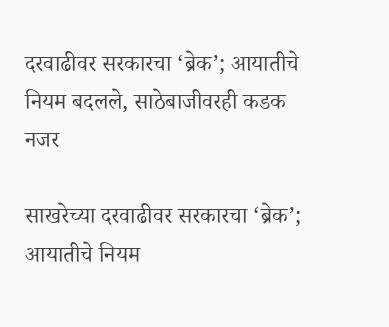दरवाढीवर सरकारचा ‘ब्रेक’; आयातीचे नियम बदलले, साठेबाजीवरही कडक नजर

साखरेच्या दरवाढीवर सरकारचा ‘ब्रेक’; आयातीचे नियम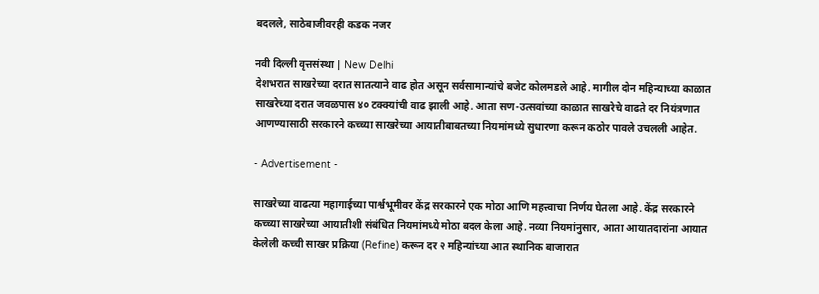बदलले, साठेबाजीवरही कडक नजर

नवी दिल्ली वृत्तसंस्था | New Delhi
देशभरात साखरेच्या दरात सातत्याने वाढ होत असून सर्वसामान्यांचे बजेट कोलमडले आहे. मागील दोन महिन्याच्या काळात साखरेच्या दरात जवळपास ४० टक्क्यांची वाढ झाली आहे. आता सण-उत्सवांच्या काळात साखरेचे वाढते दर नियंत्रणात आणण्यासाठी सरकारने कच्च्या साखरेच्या आयातीबाबतच्या नियमांमध्ये सुधारणा करून कठोर पावले उचलली आहेत.

- Advertisement -

साखरेच्या वाढत्या महागाईच्या पार्श्वभूमीवर केंद्र सरकारने एक मोठा आणि महत्त्वाचा निर्णय घेतला आहे. केंद्र सरकारने कच्च्या साखरेच्या आयातीशी संबंधित नियमांमध्ये मोठा बदल केला आहे. नव्या नियमांनुसार, आता आयातदारांना आयात केलेली कच्ची साखर प्रक्रिया (Refine) करून दर २ महिन्यांच्या आत स्थानिक बाजारात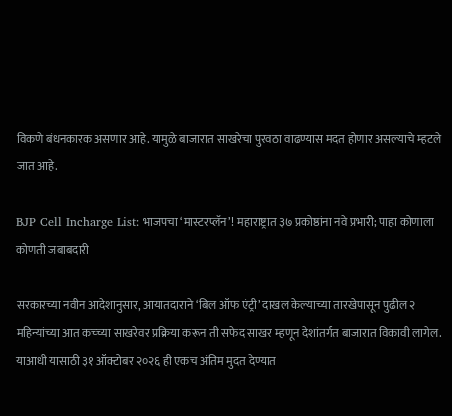विकणे बंधनकारक असणार आहे. यामुळे बाजारात साखरेचा पुरवठा वाढण्यास मदत होणार असल्याचे म्हटले जात आहे.

BJP Cell Incharge List: भाजपचा ‘मास्टरप्लॅन’! महाराष्ट्रात ३७ प्रकोष्ठांना नवे प्रभारी; पाहा कोणाला कोणती जबाबदारी

सरकारच्या नवीन आदेशानुसार, आयातदाराने ‘बिल ऑफ एंट्री’ दाखल केल्याच्या तारखेपासून पुढील २ महिन्यांच्या आत कच्च्या साखरेवर प्रक्रिया करून ती सफेद साखर म्हणून देशांतर्गत बाजारात विकावी लागेल. याआधी यासाठी ३१ ऑक्टोबर २०२६ ही एकच अंतिम मुदत देण्यात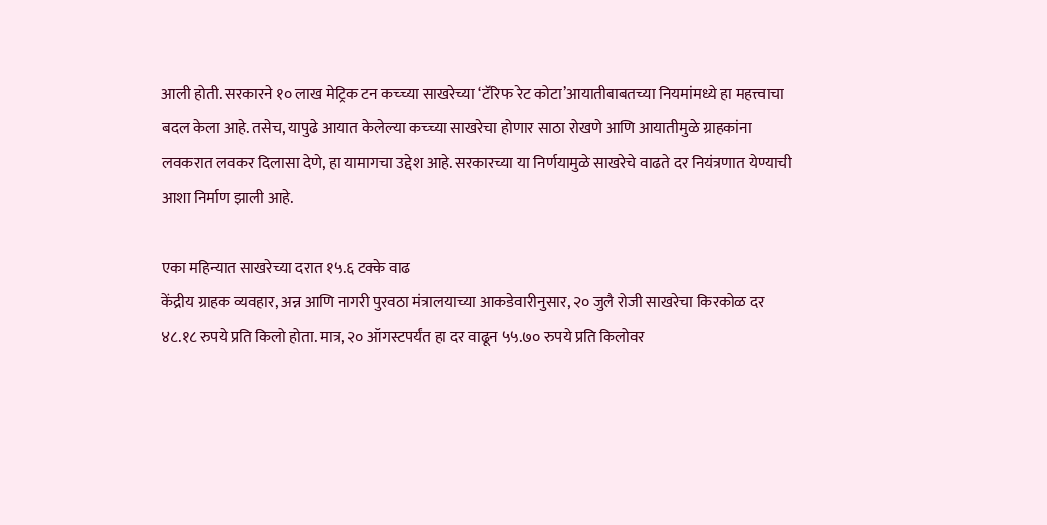आली होती. सरकारने १० लाख मेट्रिक टन कच्च्या साखरेच्या ‘टॅरिफ रेट कोटा’आयातीबाबतच्या नियमांमध्ये हा महत्त्वाचा बदल केला आहे. तसेच, यापुढे आयात केलेल्या कच्च्या साखरेचा होणार साठा रोखणे आणि आयातीमुळे ग्राहकांना लवकरात लवकर दिलासा देणे, हा यामागचा उद्देश आहे. सरकारच्या या निर्णयामुळे साखरेचे वाढते दर नियंत्रणात येण्याची आशा निर्माण झाली आहे.

एका महिन्यात साखरेच्या दरात १५.६ टक्के वाढ
केंद्रीय ग्राहक व्यवहार, अन्न आणि नागरी पुरवठा मंत्रालयाच्या आकडेवारीनुसार, २० जुलै रोजी साखरेचा किरकोळ दर ४८.१८ रुपये प्रति किलो होता. मात्र, २० ऑगस्टपर्यंत हा दर वाढून ५५.७० रुपये प्रति किलोवर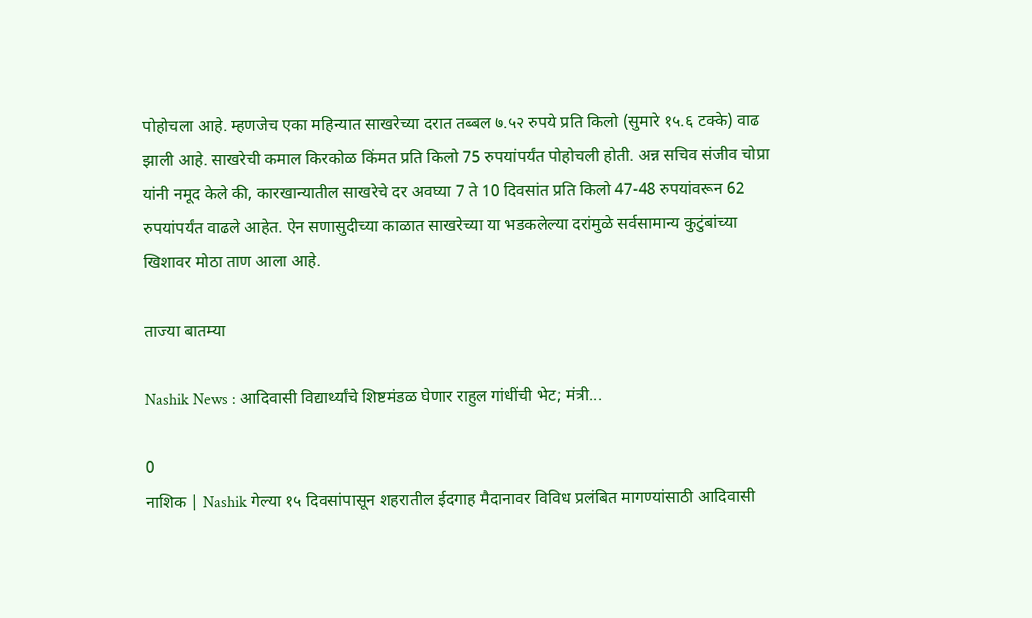पोहोचला आहे. म्हणजेच एका महिन्यात साखरेच्या दरात तब्बल ७.५२ रुपये प्रति किलो (सुमारे १५.६ टक्के) वाढ झाली आहे. साखरेची कमाल किरकोळ किंमत प्रति किलो 75 रुपयांपर्यंत पोहोचली होती. अन्न सचिव संजीव चोप्रा यांनी नमूद केले की, कारखान्यातील साखरेचे दर अवघ्या 7 ते 10 दिवसांत प्रति किलो 47-48 रुपयांवरून 62 रुपयांपर्यंत वाढले आहेत. ऐन सणासुदीच्या काळात साखरेच्या या भडकलेल्या दरांमुळे सर्वसामान्य कुटुंबांच्या खिशावर मोठा ताण आला आहे.

ताज्या बातम्या

Nashik News : आदिवासी विद्यार्थ्यांचे शिष्टमंडळ घेणार राहुल गांधींची भेट; मंत्री...

0
नाशिक | Nashik गेल्या १५ दिवसांपासून शहरातील ईदगाह मैदानावर विविध प्रलंबित मागण्यांसाठी आदिवासी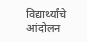विद्यार्थ्यांचे आंदोलन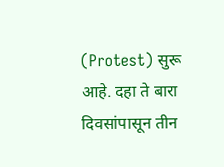(Protest) सुरू आहे. दहा ते बारा दिवसांपासून तीन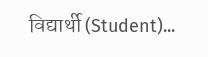विद्यार्थी (Student)...